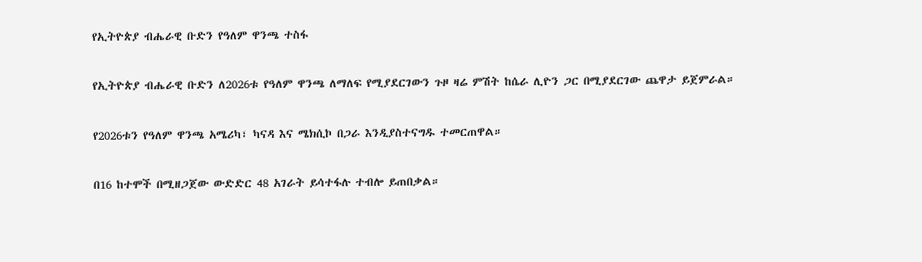የኢትዮጵያ ብሔራዊ ቡድን የዓለም ዋንጫ ተስፋ

የኢትዮጵያ ብሔራዊ ቡድን ለ2026ቱ የዓለም ዋንጫ ለማለፍ የሚያደርገውን ጉዞ ዛሬ ምሽት ከሴራ ሊዮን ጋር በሚያደርገው ጨዋታ ይጀምራል።

የ2026ቱን የዓለም ዋንጫ አሜሪካ፣ ካናዳ እና ሜክሲኮ በጋራ እንዲያስተናግዱ ተመርጠዋል።

በ16 ከተሞች በሚዘጋጀው ውድድር 48 አገራት ይሳተፋሉ ተብሎ ይጠበቃል።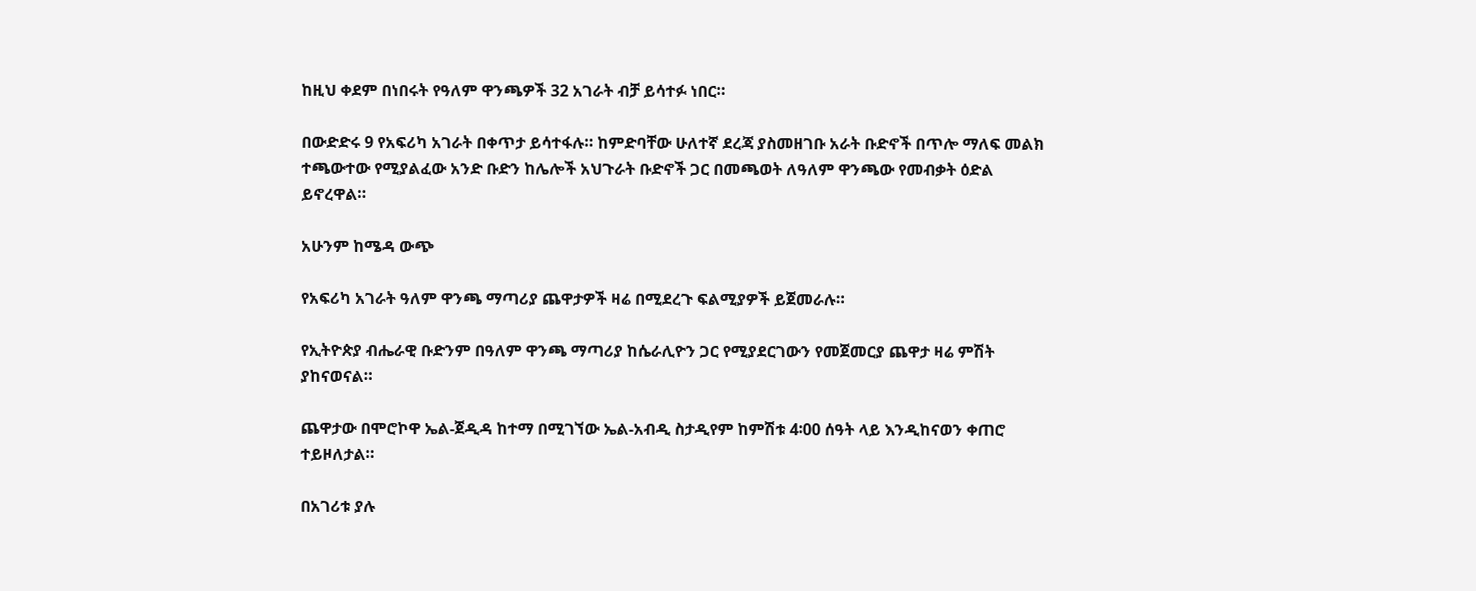ከዚህ ቀደም በነበሩት የዓለም ዋንጫዎች 32 አገራት ብቻ ይሳተፉ ነበር።

በውድድሩ 9 የአፍሪካ አገራት በቀጥታ ይሳተፋሉ። ከምድባቸው ሁለተኛ ደረጃ ያስመዘገቡ አራት ቡድኖች በጥሎ ማለፍ መልክ ተጫውተው የሚያልፈው አንድ ቡድን ከሌሎች አህጉራት ቡድኖች ጋር በመጫወት ለዓለም ዋንጫው የመብቃት ዕድል ይኖረዋል።

አሁንም ከሜዳ ውጭ

የአፍሪካ አገራት ዓለም ዋንጫ ማጣሪያ ጨዋታዎች ዛሬ በሚደረጉ ፍልሚያዎች ይጀመራሉ።

የኢትዮጵያ ብሔራዊ ቡድንም በዓለም ዋንጫ ማጣሪያ ከሴራሊዮን ጋር የሚያደርገውን የመጀመርያ ጨዋታ ዛሬ ምሽት ያከናወናል።

ጨዋታው በሞሮኮዋ ኤል-ጀዲዳ ከተማ በሚገኘው ኤል-አብዲ ስታዲየም ከምሽቱ 4፡00 ሰዓት ላይ እንዲከናወን ቀጠሮ ተይዞለታል።

በአገሪቱ ያሉ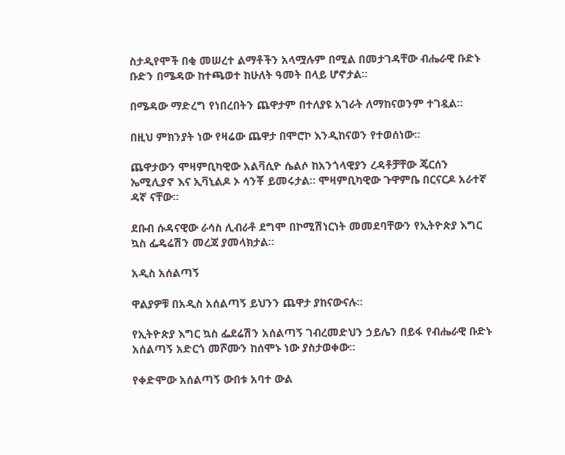ስታዲየሞች በቂ መሠረተ ልማቶችን አላሟሉም በሚል በመታገዳቸው ብሔራዊ ቡድኑ ቡድን በሜዳው ከተጫወተ ከሁለት ዓመት በላይ ሆኖታል።

በሜዳው ማድረግ የነበረበትን ጨዋታም በተለያዩ አገራት ለማከናወንም ተገዷል።

በዚህ ምክንያት ነው የዛሬው ጨዋታ በሞሮኮ እንዲከናወን የተወሰነው።

ጨዋታውን ሞዛምቢካዊው አልቫሲዮ ሴልሶ ከአንጎላዊያን ረዳቶቻቸው ጄርሰን ኤሚሊያኖ እና ኢቫኒልዶ ኦ ሳንቾ ይመሩታል። ሞዛምቢካዊው ጉዋምቤ በርናርዶ አራተኛ ዳኛ ናቸው።

ደቡብ ሱዳናዊው ራሳስ ሊብራቶ ደግሞ በኮሚሽነርነት መመደባቸውን የኢትዮጵያ እግር ኳስ ፌዴሬሽን መረጃ ያመላክታል።

አዲስ አሰልጣኝ

ዋልያዎቹ በአዲስ አሰልጣኝ ይህንን ጨዋታ ያከናውናሉ።

የኢትዮጵያ እግር ኳስ ፌደሬሽን አሰልጣኝ ገብረመድህን ኃይሌን በይፋ የብሔራዊ ቡድኑ አሰልጣኝ አድርጎ መሾሙን ከሰሞኑ ነው ያስታወቀው።

የቀድሞው አሰልጣኝ ውበቱ አባተ ውል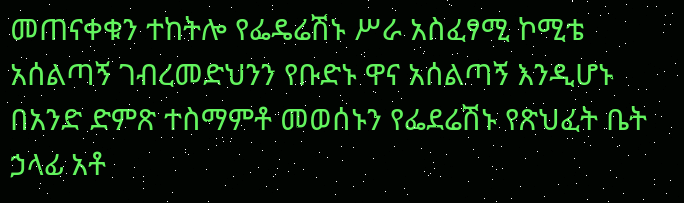መጠናቀቁን ተከትሎ የፌዴሬሽኑ ሥራ አስፈፃሚ ኮሚቴ አሰልጣኝ ገብረመድህንን የቡድኑ ዋና አሰልጣኝ እንዲሆኑ በአንድ ድምጽ ተስማምቶ መወሰኑን የፌደሬሽኑ የጽህፈት ቤት ኃላፊ አቶ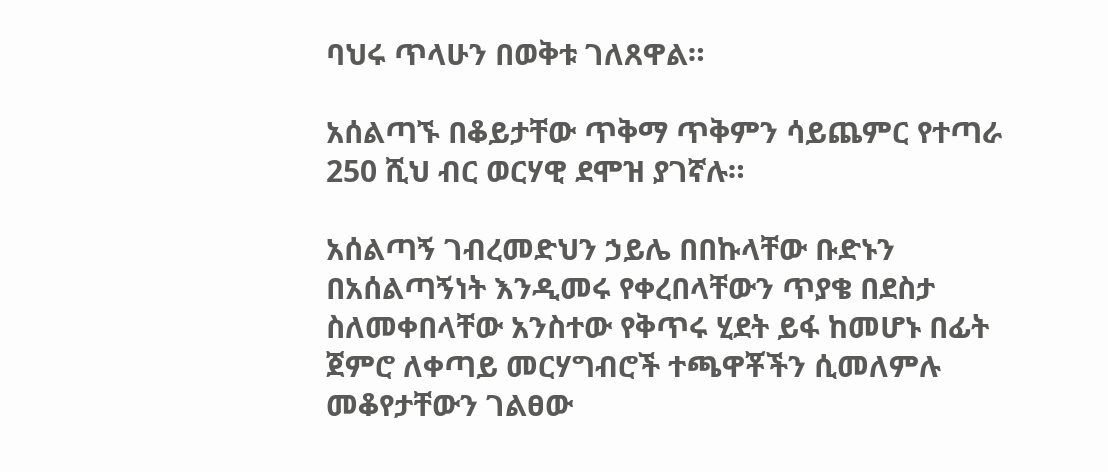ባህሩ ጥላሁን በወቅቱ ገለጸዋል።

አሰልጣኙ በቆይታቸው ጥቅማ ጥቅምን ሳይጨምር የተጣራ 250 ሺህ ብር ወርሃዊ ደሞዝ ያገኛሉ።

አሰልጣኝ ገብረመድህን ኃይሌ በበኩላቸው ቡድኑን በአሰልጣኝነት እንዲመሩ የቀረበላቸውን ጥያቄ በደስታ ስለመቀበላቸው አንስተው የቅጥሩ ሂደት ይፋ ከመሆኑ በፊት ጀምሮ ለቀጣይ መርሃግብሮች ተጫዋቾችን ሲመለምሉ መቆየታቸውን ገልፀው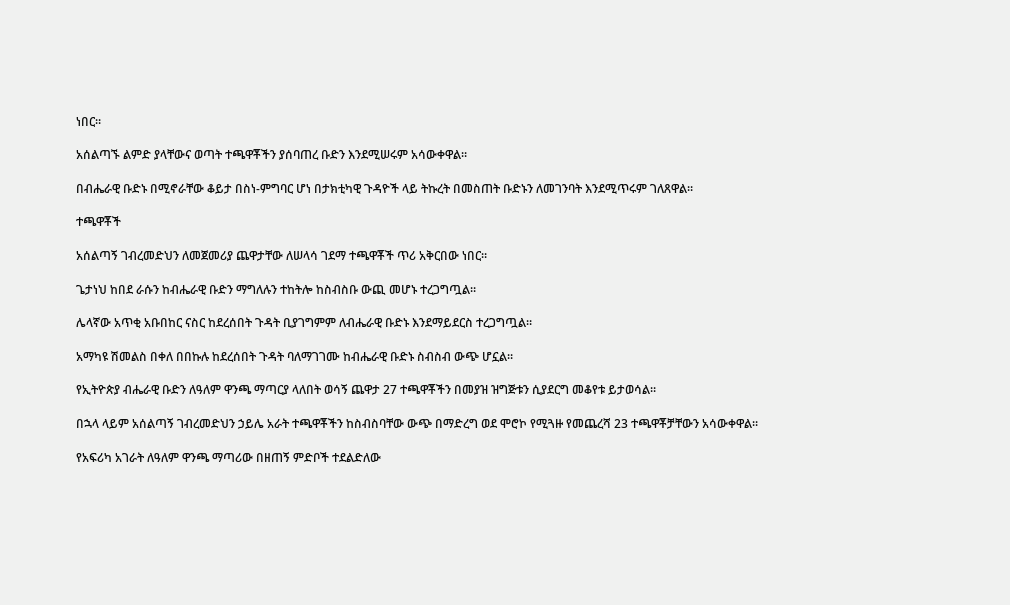ነበር።

አሰልጣኙ ልምድ ያላቸውና ወጣት ተጫዋቾችን ያሰባጠረ ቡድን እንደሚሠሩም አሳውቀዋል።

በብሔራዊ ቡድኑ በሚኖራቸው ቆይታ በስነ-ምግባር ሆነ በታክቲካዊ ጉዳዮች ላይ ትኩረት በመስጠት ቡድኑን ለመገንባት እንደሚጥሩም ገለጸዋል።

ተጫዋቾች

አሰልጣኝ ገብረመድህን ለመጀመሪያ ጨዋታቸው ለሠላሳ ገደማ ተጫዋቾች ጥሪ አቅርበው ነበር።

ጌታነህ ከበደ ራሱን ከብሔራዊ ቡድን ማግለሉን ተከትሎ ከስብስቡ ውጪ መሆኑ ተረጋግጧል።

ሌላኛው አጥቂ አቡበከር ናስር ከደረሰበት ጉዳት ቢያገግምም ለብሔራዊ ቡድኑ እንደማይደርስ ተረጋግጧል።

አማካዩ ሽመልስ በቀለ በበኩሉ ከደረሰበት ጉዳት ባለማገገሙ ከብሔራዊ ቡድኑ ስብስብ ውጭ ሆኗል።

የኢትዮጵያ ብሔራዊ ቡድን ለዓለም ዋንጫ ማጣርያ ላለበት ወሳኝ ጨዋታ 27 ተጫዋቾችን በመያዝ ዝግጅቱን ሲያደርግ መቆየቱ ይታወሳል።

በኋላ ላይም አሰልጣኝ ገብረመድህን ኃይሌ አራት ተጫዋቾችን ከስብስባቸው ውጭ በማድረግ ወደ ሞሮኮ የሚጓዙ የመጨረሻ 23 ተጫዋቾቻቸውን አሳውቀዋል።

የአፍሪካ አገራት ለዓለም ዋንጫ ማጣሪው በዘጠኝ ምድቦች ተደልድለው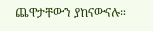ጨዋታቸውን ያከናውናሉ።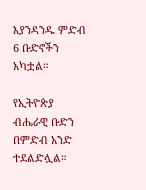እያንዳንዱ ምድብ 6 ቡድኖችን አካቷል።

የኢትዮጵያ ብሔራዊ ቡድን በምድብ አንድ ተደልድሏል።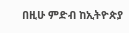በዚሁ ምድብ ከኢትዮጵያ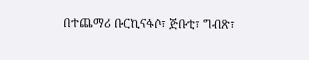በተጨማሪ ቡርኪናፋሶ፣ ጅቡቲ፣ ግብጽ፣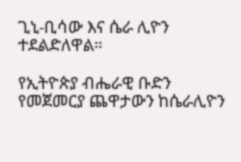ጊኒ-ቢሳው እና ሴራ ሊዮን ተደልድለዋል።

የኢትዮጵያ ብሔራዊ ቡድን የመጀመርያ ጨዋታውን ከሴራሊዮን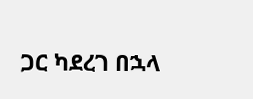ጋር ካደረገ በኋላ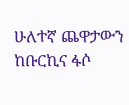ሁለተኛ ጨዋታውን ከቡርኪና ፋሶ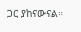ጋር ያከናውናል።